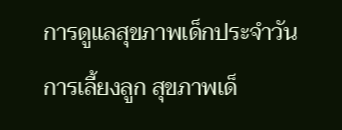การดูแลสุขภาพเด็กประจำวัน การเลี้ยงลูก สุขภาพเด็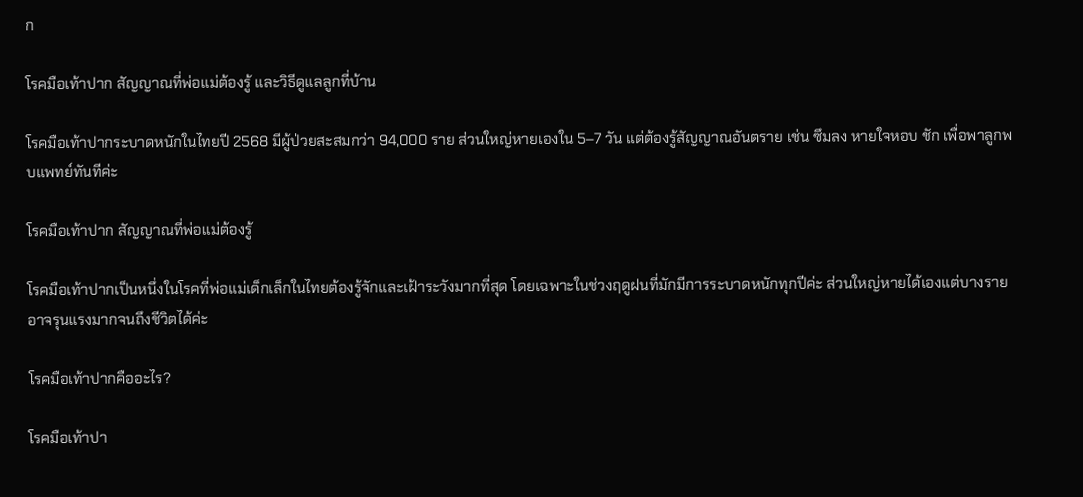ก

โรคมือเท้าปาก สัญญาณที่พ่อแม่ต้องรู้ และวิธีดูแลลูกที่บ้าน

โรคมือเท้าปากระบาดหนักในไทยปี 2568 มีผู้ป่วยสะสมกว่า 94,000 ราย ส่วนใหญ่หายเองใน 5–7 วัน แต่ต้องรู้สัญญาณอันตราย เช่น ซึมลง หายใจหอบ ชัก เพื่อพาลูกพบแพทย์ทันทีค่ะ

โรคมือเท้าปาก สัญญาณที่พ่อแม่ต้องรู้

โรคมือเท้าปากเป็นหนึ่งในโรคที่พ่อแม่เด็กเล็กในไทยต้องรู้จักและเฝ้าระวังมากที่สุด โดยเฉพาะในช่วงฤดูฝนที่มักมีการระบาดหนักทุกปีค่ะ ส่วนใหญ่หายได้เองแต่บางรายอาจรุนแรงมากจนถึงชีวิตได้ค่ะ

โรคมือเท้าปากคืออะไร?

โรคมือเท้าปา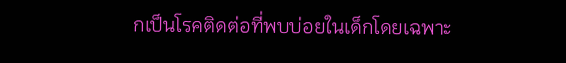กเป็นโรคติดต่อที่พบบ่อยในเด็กโดยเฉพาะ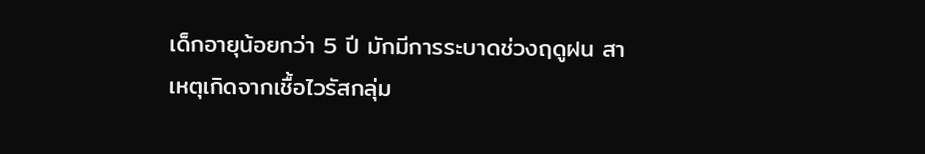เด็กอายุน้อยกว่า 5 ปี มักมีการระบาดช่วงฤดูฝน สาเหตุเกิดจากเชื้อไวรัสกลุ่ม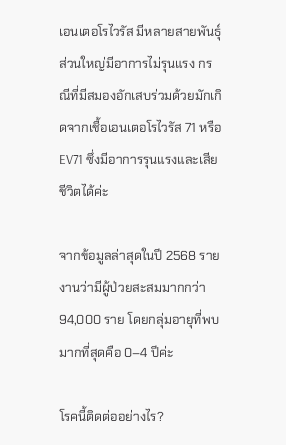เอนเตอโรไวรัส มีหลายสายพันธุ์ ส่วนใหญ่มีอาการไม่รุนแรง กรณีที่มีสมองอักเสบร่วมด้วยมักเกิดจากเชื้อเอนเตอโรไวรัส 71 หรือ EV71 ซึ่งมีอาการรุนแรงและเสียชีวิตได้ค่ะ

จากข้อมูลล่าสุดในปี 2568 รายงานว่ามีผู้ป่วยสะสมมากกว่า 94,000 ราย โดยกลุ่มอายุที่พบมากที่สุดคือ 0–4 ปีค่ะ

โรคนี้ติดต่ออย่างไร?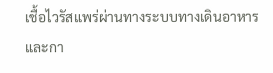เชื้อไวรัสแพร่ผ่านทางระบบทางเดินอาหารและกา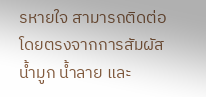รหายใจ สามารถติดต่อโดยตรงจากการสัมผัสน้ำมูก น้ำลาย และ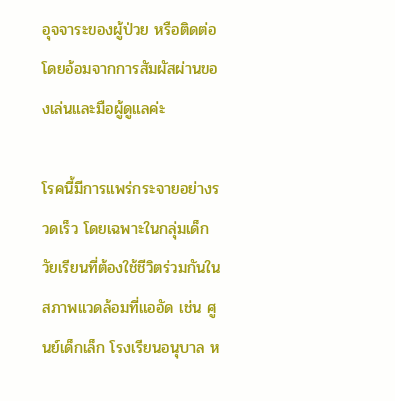อุจจาระของผู้ป่วย หรือติดต่อโดยอ้อมจากการสัมผัสผ่านของเล่นและมือผู้ดูแลค่ะ

โรคนี้มีการแพร่กระจายอย่างรวดเร็ว โดยเฉพาะในกลุ่มเด็กวัยเรียนที่ต้องใช้ชีวิตร่วมกันในสภาพแวดล้อมที่แออัด เช่น ศูนย์เด็กเล็ก โรงเรียนอนุบาล ห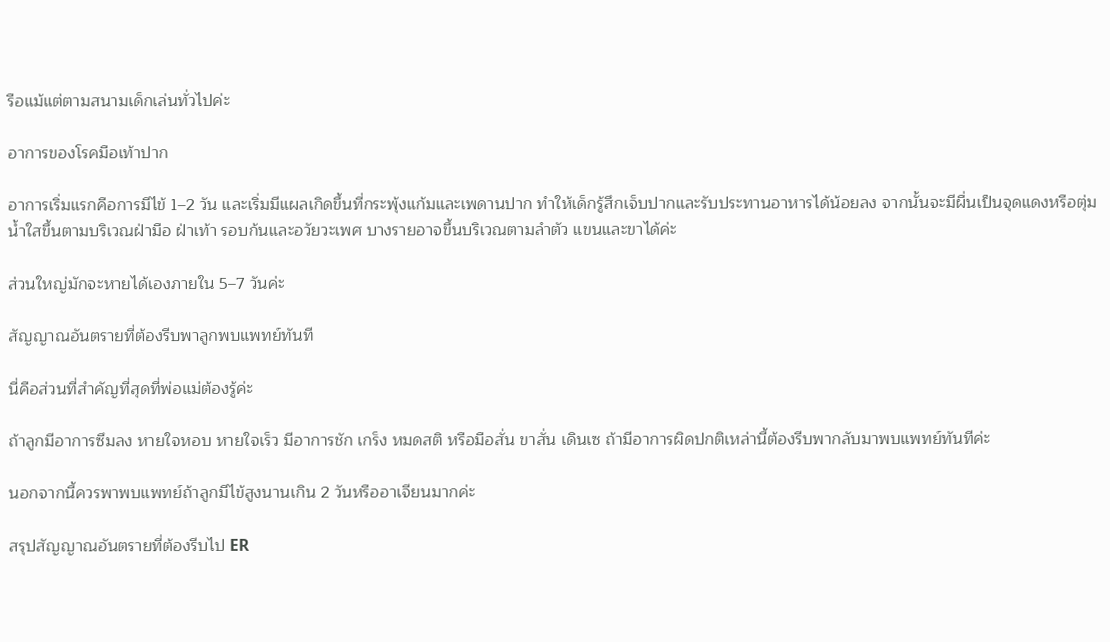รือแม้แต่ตามสนามเด็กเล่นทั่วไปค่ะ

อาการของโรคมือเท้าปาก

อาการเริ่มแรกคือการมีไข้ 1–2 วัน และเริ่มมีแผลเกิดขึ้นที่กระพุ้งแก้มและเพดานปาก ทำให้เด็กรู้สึกเจ็บปากและรับประทานอาหารได้น้อยลง จากนั้นจะมีผื่นเป็นจุดแดงหรือตุ่มน้ำใสขึ้นตามบริเวณฝ่ามือ ฝ่าเท้า รอบก้นและอวัยวะเพศ บางรายอาจขึ้นบริเวณตามลำตัว แขนและขาได้ค่ะ

ส่วนใหญ่มักจะหายได้เองภายใน 5–7 วันค่ะ

สัญญาณอันตรายที่ต้องรีบพาลูกพบแพทย์ทันที

นี่คือส่วนที่สำคัญที่สุดที่พ่อแม่ต้องรู้ค่ะ

ถ้าลูกมีอาการซึมลง หายใจหอบ หายใจเร็ว มีอาการชัก เกร็ง หมดสติ หรือมือสั่น ขาสั่น เดินเซ ถ้ามีอาการผิดปกติเหล่านี้ต้องรีบพากลับมาพบแพทย์ทันทีค่ะ

นอกจากนี้ควรพาพบแพทย์ถ้าลูกมีไข้สูงนานเกิน 2 วันหรืออาเจียนมากค่ะ

สรุปสัญญาณอันตรายที่ต้องรีบไป ER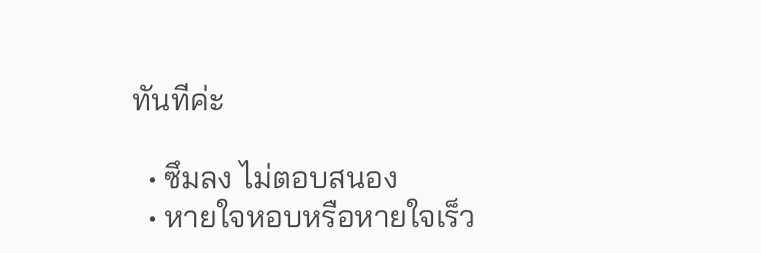ทันทีค่ะ

  • ซึมลง ไม่ตอบสนอง
  • หายใจหอบหรือหายใจเร็ว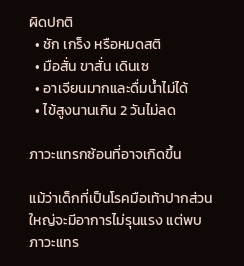ผิดปกติ
  • ชัก เกร็ง หรือหมดสติ
  • มือสั่น ขาสั่น เดินเซ
  • อาเจียนมากและดื่มน้ำไม่ได้
  • ไข้สูงนานเกิน 2 วันไม่ลด

ภาวะแทรกซ้อนที่อาจเกิดขึ้น

แม้ว่าเด็กที่เป็นโรคมือเท้าปากส่วนใหญ่จะมีอาการไม่รุนแรง แต่พบภาวะแทร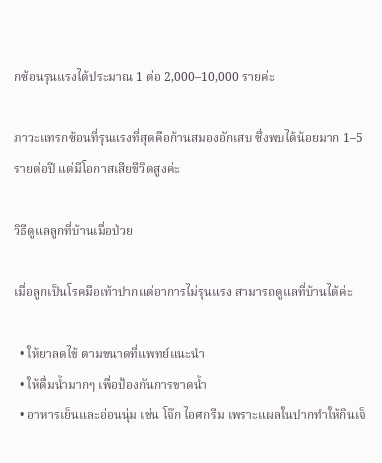กซ้อนรุนแรงได้ประมาณ 1 ต่อ 2,000–10,000 รายค่ะ

ภาวะแทรกซ้อนที่รุนแรงที่สุดคือก้านสมองอักเสบ ซึ่งพบได้น้อยมาก 1–5 รายต่อปี แต่มีโอกาสเสียชีวิตสูงค่ะ

วิธีดูแลลูกที่บ้านเมื่อป่วย

เมื่อลูกเป็นโรคมือเท้าปากแต่อาการไม่รุนแรง สามารถดูแลที่บ้านได้ค่ะ

  • ให้ยาลดไข้ ตามขนาดที่แพทย์แนะนำ
  • ให้ดื่มน้ำมากๆ เพื่อป้องกันการขาดน้ำ
  • อาหารเย็นและอ่อนนุ่ม เช่น โจ๊ก ไอศกรีม เพราะแผลในปากทำให้กินเจ็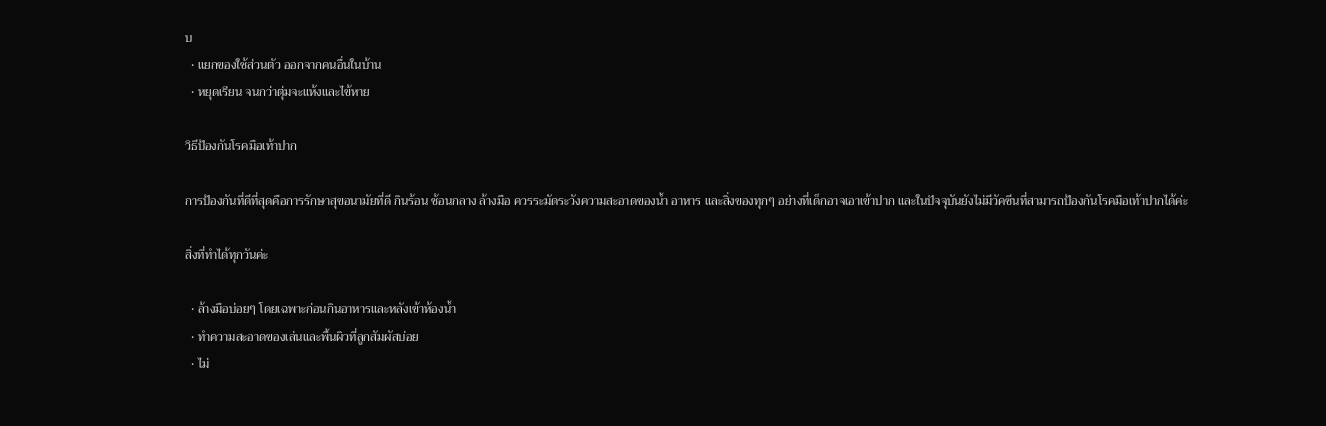บ
  • แยกของใช้ส่วนตัว ออกจากคนอื่นในบ้าน
  • หยุดเรียน จนกว่าตุ่มจะแห้งและไข้หาย

วิธีป้องกันโรคมือเท้าปาก

การป้องกันที่ดีที่สุดคือการรักษาสุขอนามัยที่ดี กินร้อน ช้อนกลาง ล้างมือ ควรระมัดระวังความสะอาดของน้ำ อาหาร และสิ่งของทุกๆ อย่างที่เด็กอาจเอาเข้าปาก และในปัจจุบันยังไม่มีวัคซีนที่สามารถป้องกันโรคมือเท้าปากได้ค่ะ

สิ่งที่ทำได้ทุกวันค่ะ

  • ล้างมือบ่อยๆ โดยเฉพาะก่อนกินอาหารและหลังเข้าห้องน้ำ
  • ทำความสะอาดของเล่นและพื้นผิวที่ลูกสัมผัสบ่อย
  • ไม่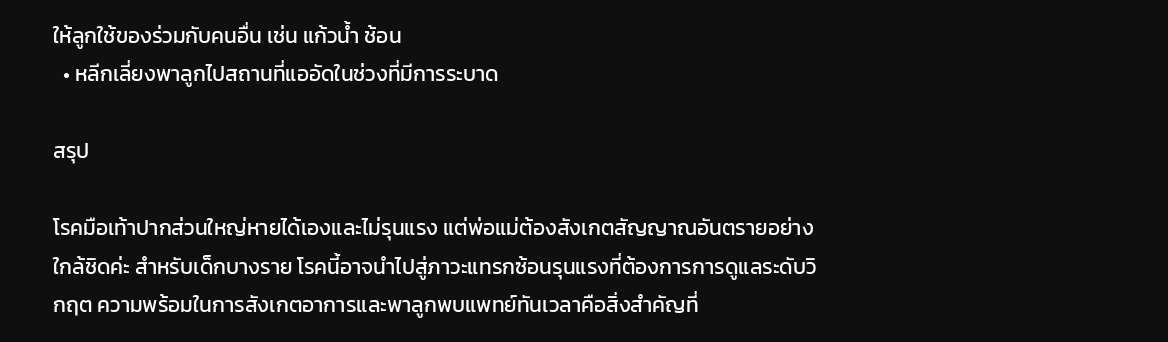ให้ลูกใช้ของร่วมกับคนอื่น เช่น แก้วน้ำ ช้อน
  • หลีกเลี่ยงพาลูกไปสถานที่แออัดในช่วงที่มีการระบาด

สรุป

โรคมือเท้าปากส่วนใหญ่หายได้เองและไม่รุนแรง แต่พ่อแม่ต้องสังเกตสัญญาณอันตรายอย่างใกล้ชิดค่ะ สำหรับเด็กบางราย โรคนี้อาจนำไปสู่ภาวะแทรกซ้อนรุนแรงที่ต้องการการดูแลระดับวิกฤต ความพร้อมในการสังเกตอาการและพาลูกพบแพทย์ทันเวลาคือสิ่งสำคัญที่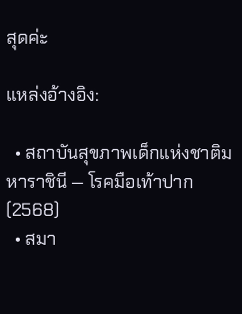สุดค่ะ

แหล่งอ้างอิง:

  • สถาบันสุขภาพเด็กแห่งชาติมหาราชินี — โรคมือเท้าปาก (2568)
  • สมา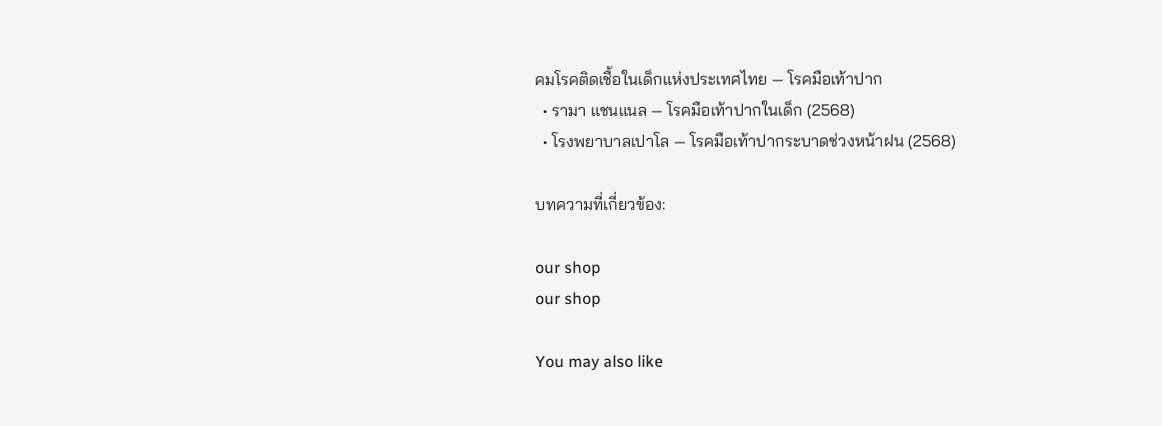คมโรคติดเชื้อในเด็กแห่งประเทศไทย — โรคมือเท้าปาก
  • รามา แชนแนล — โรคมือเท้าปากในเด็ก (2568)
  • โรงพยาบาลเปาโล — โรคมือเท้าปากระบาดช่วงหน้าฝน (2568)

บทความที่เกี่ยวข้อง:

our shop
our shop

You may also like